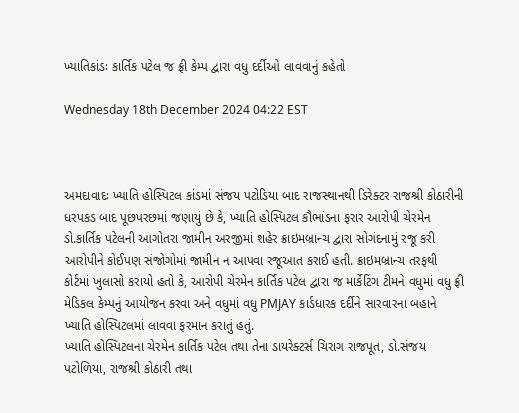ખ્યાતિકાંડઃ કાર્તિક પટેલ જ ફ્રી કેમ્પ દ્વારા વધુ દર્દીઓ લાવવાનું કહેતો

Wednesday 18th December 2024 04:22 EST



અમદાવાદઃ ખ્યાતિ હોસ્પિટલ કાંડમાં સંજય પટોડિયા બાદ રાજસ્થાનથી ડિરેક્ટર રાજશ્રી કોઠારીની ધરપકડ બાદ પૂછપરછમાં જણાયું છે કે, ખ્યાતિ હોસ્પિટલ કૌભાંડના ફરાર આરોપી ચેરમેન ડો.કાર્તિક પટેલની આગોતરા જામીન અરજીમાં શહેર ક્રાઇમબ્રાન્ચ દ્વારા સોગંદનામું રજૂ કરી આરોપીને કોઈપણ સંજોગોમાં જામીન ન આપવા રજૂઆત કરાઈ હતી. ક્રાઇમબ્રાન્ચ તરફથી કોર્ટમાં ખુલાસો કરાયો હતો કે, આરોપી ચેરમેન કાર્તિક પટેલ દ્વારા જ માર્કેટિંગ ટીમને વધુમાં વધુ ફ્રી મેડિકલ કેમ્પનું આયોજન કરવા અને વધુમાં વધુ PMJAY કાર્ડધારક દર્દીને સારવારના બહાને ખ્યાતિ હોસ્પિટલમાં લાવવા ફરમાન કરાતું હતું.
ખ્યાતિ હોસ્પિટલના ચેરમેન કાર્તિક પટેલ તથા તેના ડાયરેક્ટર્સ ચિરાગ રાજપૂત, ડો.સંજય પટોળિયા, રાજશ્રી કોઠારી તથા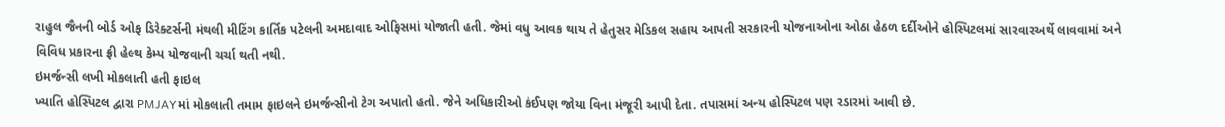રાહુલ જૈનની બોર્ડ ઓફ ડિરેક્ટર્સની મંથલી મીટિંગ કાર્તિક પટેલની અમદાવાદ ઓફિસમાં યોજાતી હતી. જેમાં વધુ આવક થાય તે હેતુસર મેડિકલ સહાય આપતી સરકારની યોજનાઓના ઓઠા હેઠળ દર્દીઓને હોસ્પિટલમાં સારવારઅર્થે લાવવામાં અને વિવિધ પ્રકારના ફ્રી હેલ્થ કેમ્પ યોજવાની ચર્ચા થતી નથી.
ઇમર્જન્સી લખી મોકલાતી હતી ફાઇલ
ખ્યાતિ હોસ્પિટલ દ્વારા PMJAYમાં મોકલાતી તમામ ફાઇલને ઇમર્જન્સીનો ટેગ અપાતો હતો. જેને અધિકારીઓ કંઈપણ જોયા વિના મંજૂરી આપી દેતા. તપાસમાં અન્ય હોસ્પિટલ પણ રડારમાં આવી છે.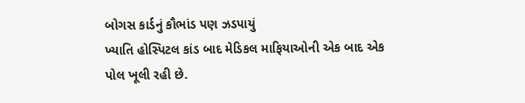બોગસ કાર્ડનું કૌભાંડ પણ ઝડપાયું
ખ્યાતિ હોસ્પિટલ કાંડ બાદ મેડિકલ માફિયાઓની એક બાદ એક પોલ ખૂલી રહી છે.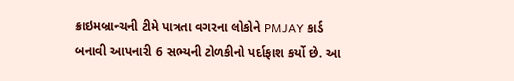ક્રાઇમબ્રાન્ચની ટીમે પાત્રતા વગરના લોકોને PMJAY કાર્ડ બનાવી આપનારી 6 સભ્યની ટોળકીનો પર્દાફાશ કર્યો છે. આ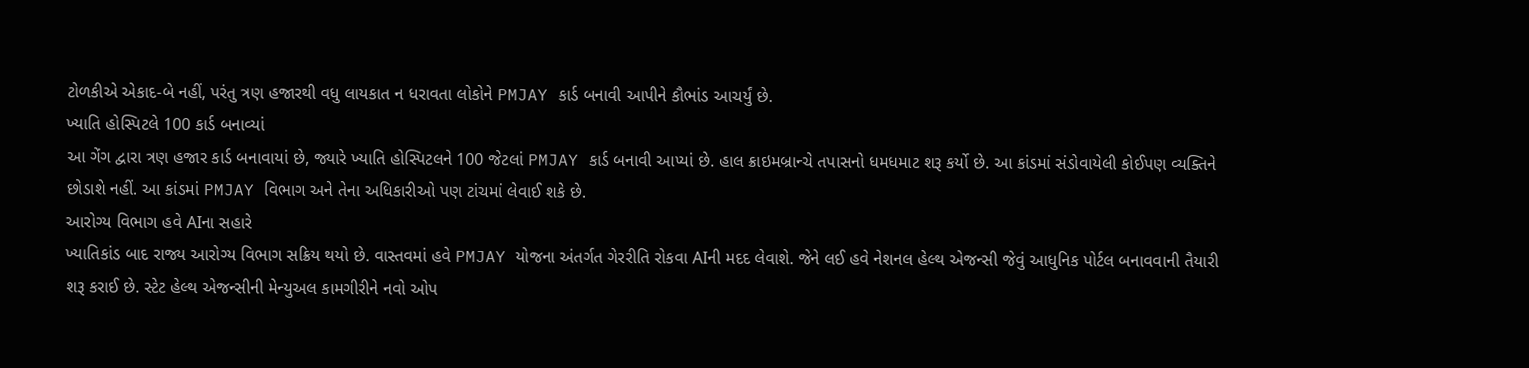ટોળકીએ એકાદ-બે નહીં, પરંતુ ત્રણ હજારથી વધુ લાયકાત ન ધરાવતા લોકોને PMJAY કાર્ડ બનાવી આપીને કૌભાંડ આચર્યું છે.
ખ્યાતિ હોસ્પિટલે 100 કાર્ડ બનાવ્યાં
આ ગેંગ દ્વારા ત્રણ હજાર કાર્ડ બનાવાયાં છે, જ્યારે ખ્યાતિ હોસ્પિટલને 100 જેટલાં PMJAY કાર્ડ બનાવી આપ્યાં છે. હાલ ક્રાઇમબ્રાન્ચે તપાસનો ધમધમાટ શરૂ કર્યો છે. આ કાંડમાં સંડોવાયેલી કોઈપણ વ્યક્તિને છોડાશે નહીં. આ કાંડમાં PMJAY વિભાગ અને તેના અધિકારીઓ પણ ટાંચમાં લેવાઈ શકે છે.
આરોગ્ય વિભાગ હવે AIના સહારે
ખ્યાતિકાંડ બાદ રાજ્ય આરોગ્ય વિભાગ સક્રિય થયો છે. વાસ્તવમાં હવે PMJAY યોજના અંતર્ગત ગેરરીતિ રોકવા AIની મદદ લેવાશે. જેને લઈ હવે નેશનલ હેલ્થ એજન્સી જેવું આધુનિક પોર્ટલ બનાવવાની તૈયારી શરૂ કરાઈ છે. સ્ટેટ હેલ્થ એજન્સીની મેન્યુઅલ કામગીરીને નવો ઓપ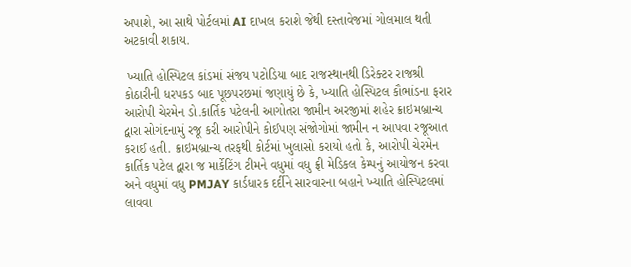અપાશે, આ સાથે પોર્ટલમાં AI દાખલ કરાશે જેથી દસ્તાવેજમાં ગોલમાલ થતી અટકાવી શકાય.

 ખ્યાતિ હોસ્પિટલ કાંડમાં સંજય પટોડિયા બાદ રાજસ્થાનથી ડિરેક્ટર રાજશ્રી કોઠારીની ધરપકડ બાદ પૂછપરછમાં જણાયું છે કે, ખ્યાતિ હોસ્પિટલ કૌભાંડના ફરાર આરોપી ચેરમેન ડો.કાર્તિક પટેલની આગોતરા જામીન અરજીમાં શહેર ક્રાઇમબ્રાન્ચ દ્વારા સોગંદનામું રજૂ કરી આરોપીને કોઈપણ સંજોગોમાં જામીન ન આપવા રજૂઆત કરાઈ હતી. ક્રાઇમબ્રાન્ચ તરફથી કોર્ટમાં ખુલાસો કરાયો હતો કે, આરોપી ચેરમેન કાર્તિક પટેલ દ્વારા જ માર્કેટિંગ ટીમને વધુમાં વધુ ફ્રી મેડિકલ કેમ્પનું આયોજન કરવા અને વધુમાં વધુ PMJAY કાર્ડધારક દર્દીને સારવારના બહાને ખ્યાતિ હોસ્પિટલમાં લાવવા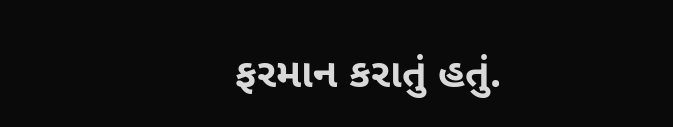ફરમાન કરાતું હતું.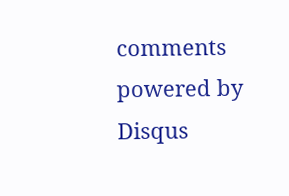comments powered by Disqus